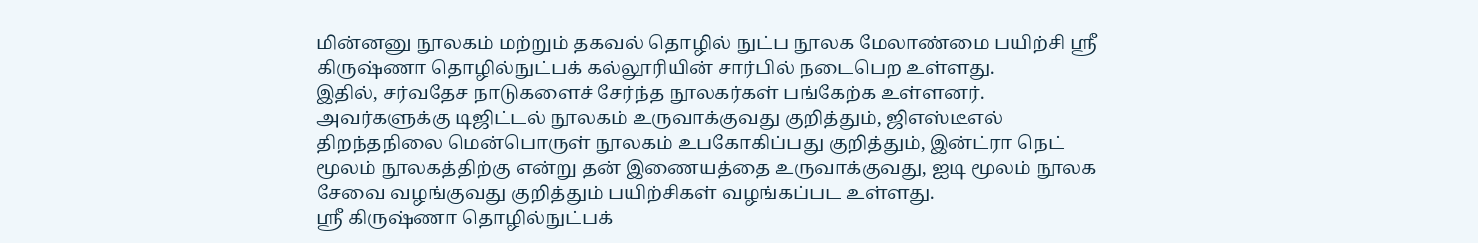மின்னனு நூலகம் மற்றும் தகவல் தொழில் நுட்ப நூலக மேலாண்மை பயிற்சி ஸ்ரீ கிருஷ்ணா தொழில்நுட்பக் கல்லூரியின் சார்பில் நடைபெற உள்ளது.
இதில், சர்வதேச நாடுகளைச் சேர்ந்த நூலகர்கள் பங்கேற்க உள்ளனர். அவர்களுக்கு டிஜிட்டல் நூலகம் உருவாக்குவது குறித்தும், ஜிஎஸ்டீஎல் திறந்தநிலை மென்பொருள் நூலகம் உபகோகிப்பது குறித்தும், இன்ட்ரா நெட் மூலம் நூலகத்திற்கு என்று தன் இணையத்தை உருவாக்குவது, ஐடி மூலம் நூலக சேவை வழங்குவது குறித்தும் பயிற்சிகள் வழங்கப்பட உள்ளது.
ஸ்ரீ கிருஷ்ணா தொழில்நுட்பக்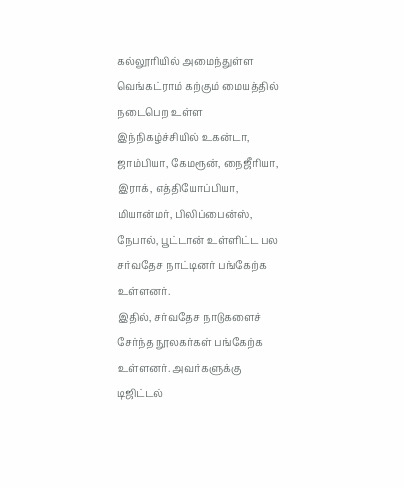கல்லூரியில் அமைந்துள்ள வெங்கட்ராம் கற்கும் மையத்தில் நடைபெற உள்ள இந்நிகழ்ச்சியில் உகன்டா, ஜாம்பியா, கேமரூன், நைஜீரியா, இராக், எத்தியோப்பியா, மியான்மர், பிலிப்பைன்ஸ், நேபால், பூட்டான் உள்ளிட்ட பல சர்வதேச நாட்டினர் பங்கேற்க உள்ளனர்.
இதில், சர்வதேச நாடுகளைச் சேர்ந்த நூலகர்கள் பங்கேற்க உள்ளனர். அவர்களுக்கு டிஜிட்டல்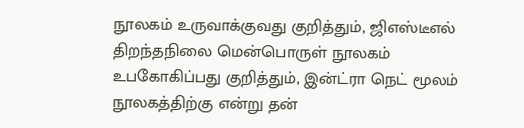நூலகம் உருவாக்குவது குறித்தும், ஜிஎஸ்டீஎல் திறந்தநிலை மென்பொருள் நூலகம் உபகோகிப்பது குறித்தும், இன்ட்ரா நெட் மூலம் நூலகத்திற்கு என்று தன்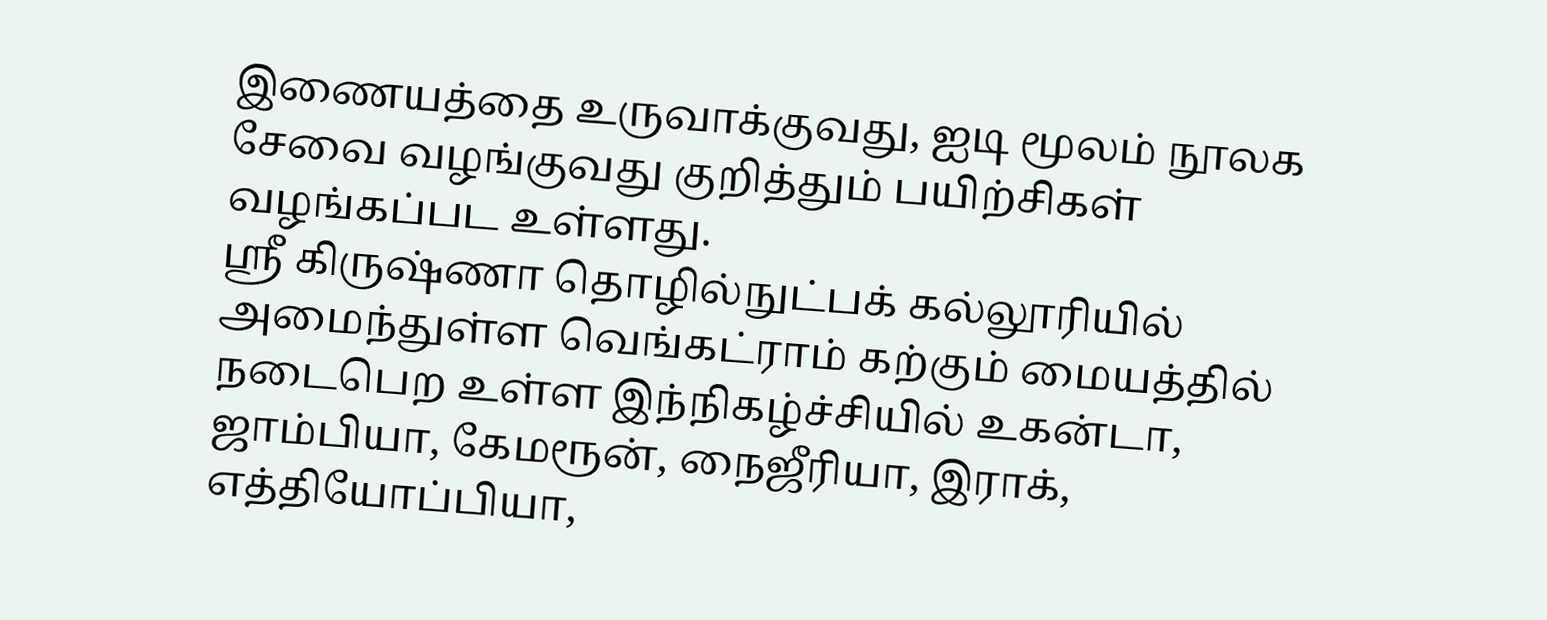இணையத்தை உருவாக்குவது, ஐடி மூலம் நூலக சேவை வழங்குவது குறித்தும் பயிற்சிகள் வழங்கப்பட உள்ளது.
ஸ்ரீ கிருஷ்ணா தொழில்நுட்பக் கல்லூரியில் அமைந்துள்ள வெங்கட்ராம் கற்கும் மையத்தில் நடைபெற உள்ள இந்நிகழ்ச்சியில் உகன்டா, ஜாம்பியா, கேமரூன், நைஜீரியா, இராக், எத்தியோப்பியா,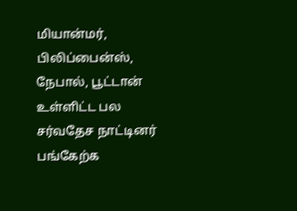மியான்மர், பிலிப்பைன்ஸ், நேபால், பூட்டான் உள்ளிட்ட பல சர்வதேச நாட்டினர் பங்கேற்க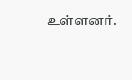உள்ளனர்.